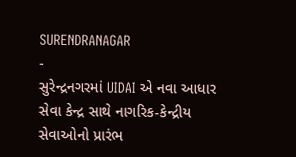SURENDRANAGAR
-
સુરેન્દ્રનગરમાં UIDAI એ નવા આધાર સેવા કેન્દ્ર સાથે નાગરિક-કેન્દ્રીય સેવાઓનો પ્રારંભ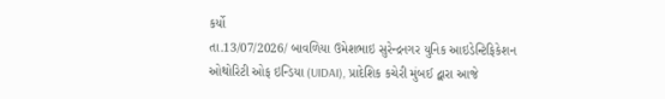કર્યો
તા.13/07/2026/ બાવળિયા ઉમેશભાઇ સુરેન્દ્રનગર યુનિક આઇડેન્ટિફિકેશન ઓથોરિટી ઓફ ઇન્ડિયા (UIDAI), પ્રાદેશિક કચેરી મુંબઈ દ્વારા આજે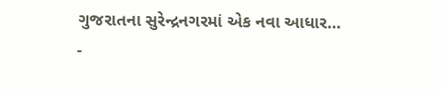ગુજરાતના સુરેન્દ્રનગરમાં એક નવા આધાર…
-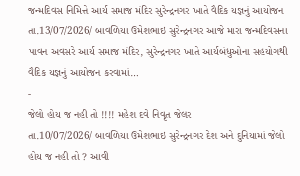જન્મદિવસ નિમિત્તે આર્ય સમાજ મંદિર સુરેન્દ્રનગર ખાતે વૈદિક યજ્ઞનું આયોજન
તા.13/07/2026/ બાવળિયા ઉમેશભાઇ સુરેન્દ્રનગર આજે મારા જન્મદિવસના પાવન અવસરે આર્ય સમાજ મંદિર, સુરેન્દ્રનગર ખાતે આર્યબંધુઓના સહયોગથી વૈદિક યજ્ઞનું આયોજન કરવામાં…
-
જેલો હોય જ નહી તો !!!! મહેશ દવે નિવૃત જેલર
તા.10/07/2026/ બાવળિયા ઉમેશભાઇ સુરેન્દ્રનગર દેશ અને દુનિયામાં જેલો હોય જ નહી તો ? આવી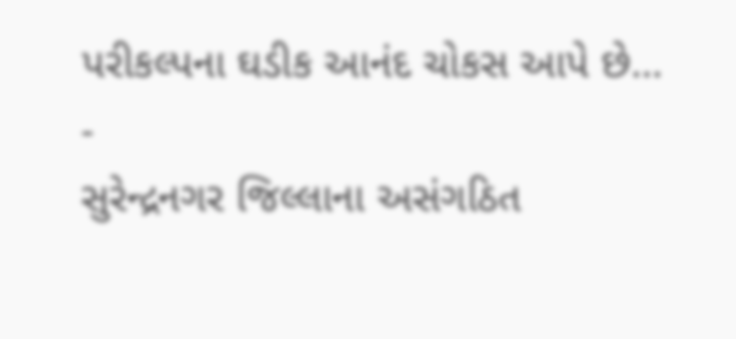પરીકલ્પના ઘડીક આનંદ ચોકસ આપે છે…
-
સુરેન્દ્રનગર જિલ્લાના અસંગઠિત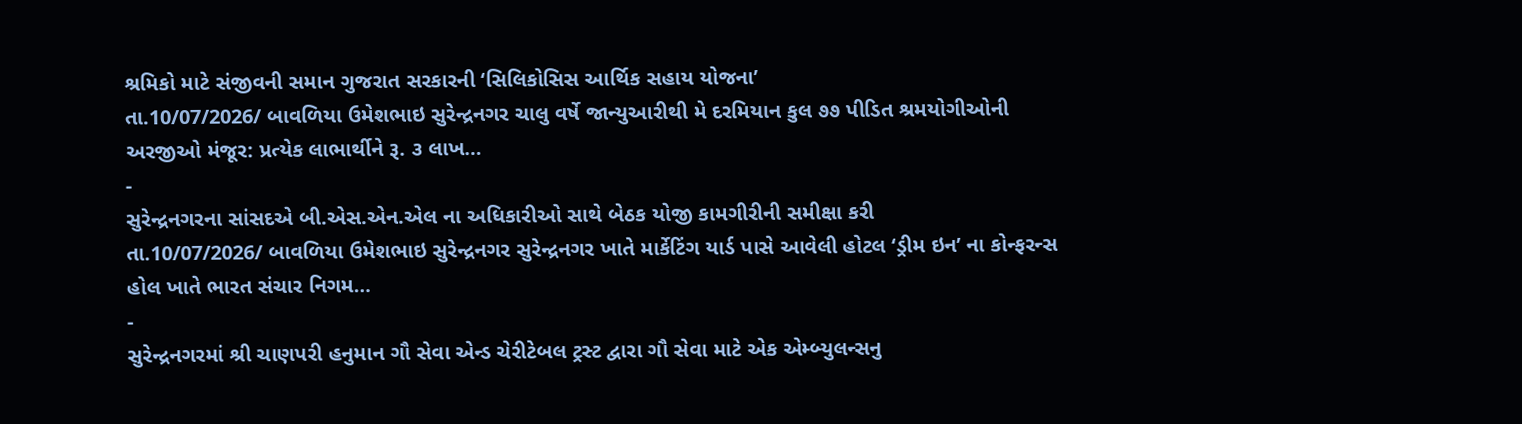શ્રમિકો માટે સંજીવની સમાન ગુજરાત સરકારની ‘સિલિકોસિસ આર્થિક સહાય યોજના’
તા.10/07/2026/ બાવળિયા ઉમેશભાઇ સુરેન્દ્રનગર ચાલુ વર્ષે જાન્યુઆરીથી મે દરમિયાન કુલ ૭૭ પીડિત શ્રમયોગીઓની અરજીઓ મંજૂર: પ્રત્યેક લાભાર્થીને રૂ. ૩ લાખ…
-
સુરેન્દ્રનગરના સાંસદએ બી.એસ.એન.એલ ના અધિકારીઓ સાથે બેઠક યોજી કામગીરીની સમીક્ષા કરી
તા.10/07/2026/ બાવળિયા ઉમેશભાઇ સુરેન્દ્રનગર સુરેન્દ્રનગર ખાતે માર્કેટિંગ યાર્ડ પાસે આવેલી હોટલ ‘ડ્રીમ ઇન’ ના કોન્ફરન્સ હોલ ખાતે ભારત સંચાર નિગમ…
-
સુરેન્દ્રનગરમાં શ્રી ચાણપરી હનુમાન ગૌ સેવા એન્ડ ચેરીટેબલ ટ્રસ્ટ દ્વારા ગૌ સેવા માટે એક એમ્બ્યુલન્સનુ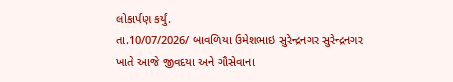લોકાર્પણ કર્યું.
તા.10/07/2026/ બાવળિયા ઉમેશભાઇ સુરેન્દ્રનગર સુરેન્દ્રનગર ખાતે આજે જીવદયા અને ગૌસેવાના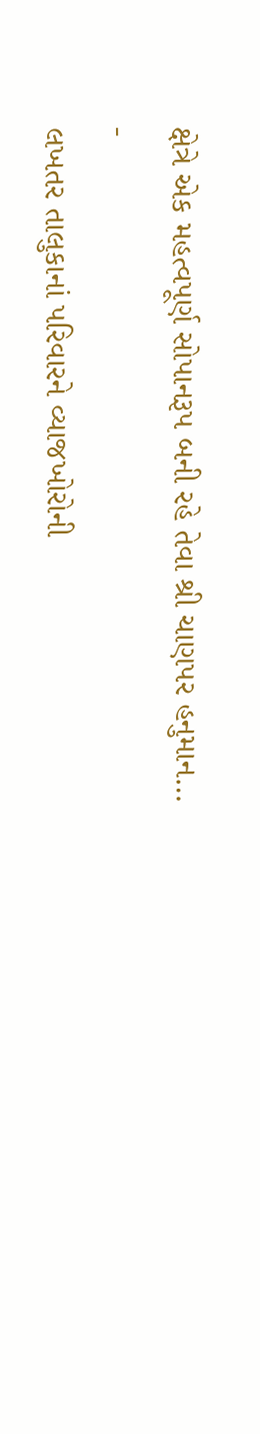ક્ષેત્રે એક મહત્વપૂર્ણ સોપાનરૂપ બની રહે તેવા શ્રી ચાણપર હનુમાન…
-
લખતર તાલુકાનાં પરિવારને વ્યાજખોરોની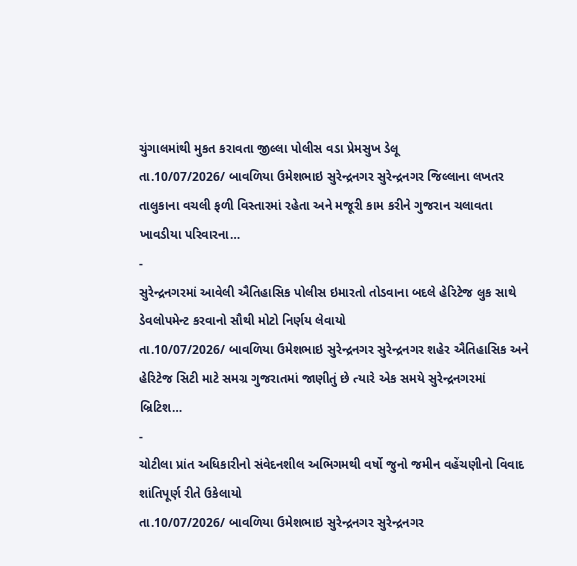ચુંગાલમાંથી મુકત કરાવતા જીલ્લા પોલીસ વડા પ્રેમસુખ ડેલૂ
તા.10/07/2026/ બાવળિયા ઉમેશભાઇ સુરેન્દ્રનગર સુરેન્દ્રનગર જિલ્લાના લખતર તાલુકાના વચલી ફળી વિસ્તારમાં રહેતા અને મજૂરી કામ કરીને ગુજરાન ચલાવતા ખાવડીયા પરિવારના…
-
સુરેન્દ્રનગરમાં આવેલી ઐતિહાસિક પોલીસ ઇમારતો તોડવાના બદલે હેરિટેજ લુક સાથે ડેવલોપમેન્ટ કરવાનો સૌથી મોટો નિર્ણય લેવાયો
તા.10/07/2026/ બાવળિયા ઉમેશભાઇ સુરેન્દ્રનગર સુરેન્દ્રનગર શહેર ઐતિહાસિક અને હેરિટેજ સિટી માટે સમગ્ર ગુજરાતમાં જાણીતું છે ત્યારે એક સમયે સુરેન્દ્રનગરમાં બ્રિટિશ…
-
ચોટીલા પ્રાંત અધિકારીનો સંવેદનશીલ અભિગમથી વર્ષો જુનો જમીન વહેંચણીનો વિવાદ શાંતિપૂર્ણ રીતે ઉકેલાયો
તા.10/07/2026/ બાવળિયા ઉમેશભાઇ સુરેન્દ્રનગર સુરેન્દ્રનગર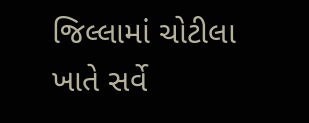જિલ્લામાં ચોટીલા ખાતે સર્વે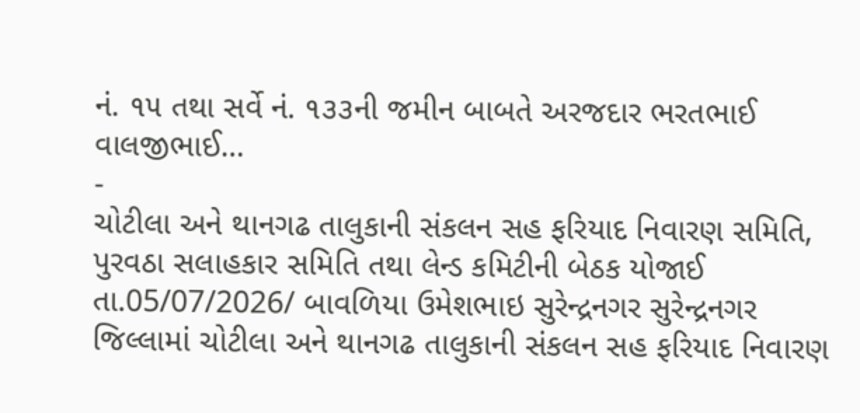નં. ૧૫ તથા સર્વે નં. ૧૩૩ની જમીન બાબતે અરજદાર ભરતભાઈ વાલજીભાઈ…
-
ચોટીલા અને થાનગઢ તાલુકાની સંકલન સહ ફરિયાદ નિવારણ સમિતિ, પુરવઠા સલાહકાર સમિતિ તથા લેન્ડ કમિટીની બેઠક યોજાઈ
તા.05/07/2026/ બાવળિયા ઉમેશભાઇ સુરેન્દ્રનગર સુરેન્દ્રનગર જિલ્લામાં ચોટીલા અને થાનગઢ તાલુકાની સંકલન સહ ફરિયાદ નિવારણ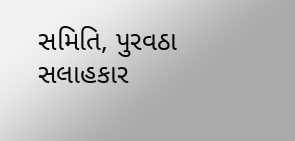સમિતિ, પુરવઠા સલાહકાર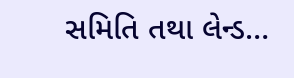સમિતિ તથા લેન્ડ…